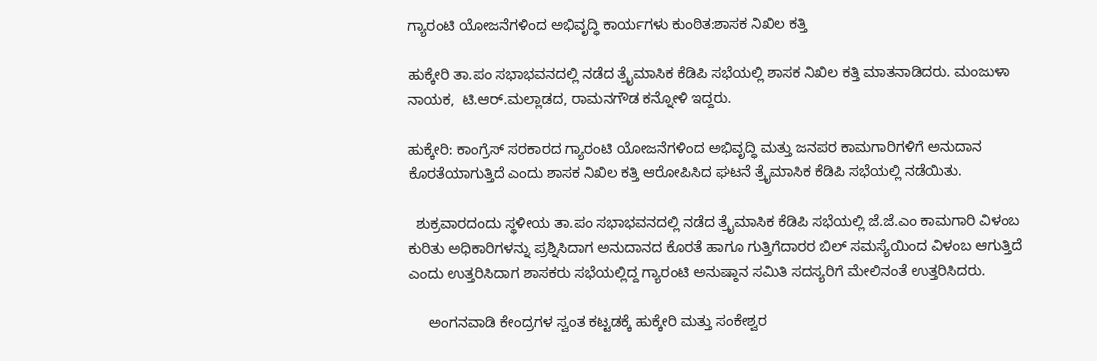ಗ್ಯಾರಂಟಿ ಯೋಜನೆಗಳಿಂದ ಅಭಿವೃದ್ಧಿ ಕಾರ್ಯಗಳು ಕುಂಠಿತ:ಶಾಸಕ ನಿಖಿಲ ಕತ್ತಿ

ಹುಕ್ಕೇರಿ ತಾ.ಪಂ ಸಭಾಭವನದಲ್ಲಿ ನಡೆದ ತ್ರೈಮಾಸಿಕ ಕೆಡಿಪಿ ಸಭೆಯಲ್ಲಿ ಶಾಸಕ ನಿಖಿಲ ಕತ್ತಿ ಮಾತನಾಡಿದರು. ಮಂಜುಳಾ ನಾಯಕ,  ಟಿ.ಆರ್.ಮಲ್ಲಾಡದ, ರಾಮನಗೌಡ ಕನ್ನೋಳಿ ಇದ್ದರು.

ಹುಕ್ಕೇರಿ: ಕಾಂಗ್ರೆಸ್ ಸರಕಾರದ ಗ್ಯಾರಂಟಿ ಯೋಜನೆಗಳಿಂದ ಅಭಿವೃದ್ಧಿ ಮತ್ತು ಜನಪರ ಕಾಮಗಾರಿಗಳಿಗೆ ಅನುದಾನ ಕೊರತೆಯಾಗುತ್ತಿದೆ ಎಂದು ಶಾಸಕ ನಿಖಿಲ ಕತ್ತಿ ಆರೋಪಿಸಿದ ಘಟನೆ ತ್ರೈಮಾಸಿಕ ಕೆಡಿಪಿ ಸಭೆಯಲ್ಲಿ ನಡೆಯಿತು.

  ಶುಕ್ರವಾರದಂದು ಸ್ಥಳೀಯ ತಾ.ಪಂ ಸಭಾಭವನದಲ್ಲಿ ನಡೆದ ತ್ರೈಮಾಸಿಕ ಕೆಡಿಪಿ ಸಭೆಯಲ್ಲಿ ಜೆ.ಜೆ.ಎಂ ಕಾಮಗಾರಿ ವಿಳಂಬ ಕುರಿತು ಅಧಿಕಾರಿಗಳನ್ನು ಪ್ರಶ್ನಿಸಿದಾಗ ಅನುದಾನದ ಕೊರತೆ ಹಾಗೂ ಗುತ್ತಿಗೆದಾರರ ಬಿಲ್ ಸಮಸ್ಯೆಯಿಂದ ವಿಳಂಬ ಆಗುತ್ತಿದೆ ಎಂದು ಉತ್ತರಿಸಿದಾಗ ಶಾಸಕರು ಸಭೆಯಲ್ಲಿದ್ದ ಗ್ಯಾರಂಟಿ ಅನುಷ್ಠಾನ ಸಮಿತಿ ಸದಸ್ಯರಿಗೆ ಮೇಲಿನಂತೆ ಉತ್ತರಿಸಿದರು.

     ಅಂಗನವಾಡಿ ಕೇಂದ್ರಗಳ ಸ್ವಂತ ಕಟ್ಟಡಕ್ಕೆ ಹುಕ್ಕೇರಿ ಮತ್ತು ಸಂಕೇಶ್ವರ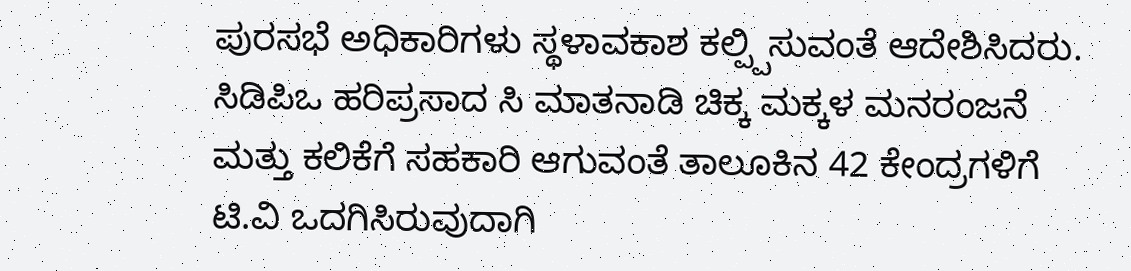ಪುರಸಭೆ ಅಧಿಕಾರಿಗಳು ಸ್ಥಳಾವಕಾಶ ಕಲ್ಪ್ಪಿಸುವಂತೆ ಆದೇಶಿಸಿದರು. ಸಿಡಿಪಿಒ ಹರಿಪ್ರಸಾದ ಸಿ ಮಾತನಾಡಿ ಚಿಕ್ಕ ಮಕ್ಕಳ ಮನರಂಜನೆ ಮತ್ತು ಕಲಿಕೆಗೆ ಸಹಕಾರಿ ಆಗುವಂತೆ ತಾಲೂಕಿನ 42 ಕೇಂದ್ರಗಳಿಗೆ ಟಿ.ವಿ ಒದಗಿಸಿರುವುದಾಗಿ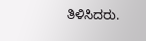ತಿಳಿಸಿದರು.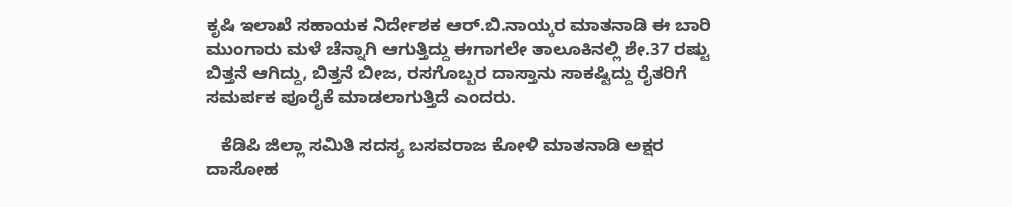ಕೃಷಿ ಇಲಾಖೆ ಸಹಾಯಕ ನಿರ್ದೇಶಕ ಆರ್.ಬಿ.ನಾಯ್ಕರ ಮಾತನಾಡಿ ಈ ಬಾರಿ ಮುಂಗಾರು ಮಳೆ ಚೆನ್ನಾಗಿ ಆಗುತ್ತಿದ್ದು ಈಗಾಗಲೇ ತಾಲೂಕಿನಲ್ಲಿ ಶೇ.37 ರಷ್ಟು ಬಿತ್ತನೆ ಆಗಿದ್ದು, ಬಿತ್ತನೆ ಬೀಜ, ರಸಗೊಬ್ಬರ ದಾಸ್ತಾನು ಸಾಕಷ್ಟಿದ್ದು ರೈತರಿಗೆ ಸಮರ್ಪಕ ಪೂರೈಕೆ ಮಾಡಲಾಗುತ್ತಿದೆ ಎಂದರು.

   ಕೆಡಿಪಿ ಜಿಲ್ಲಾ ಸಮಿತಿ ಸದಸ್ಯ ಬಸವರಾಜ ಕೋಳಿ ಮಾತನಾಡಿ ಅಕ್ಷರ ದಾಸೋಹ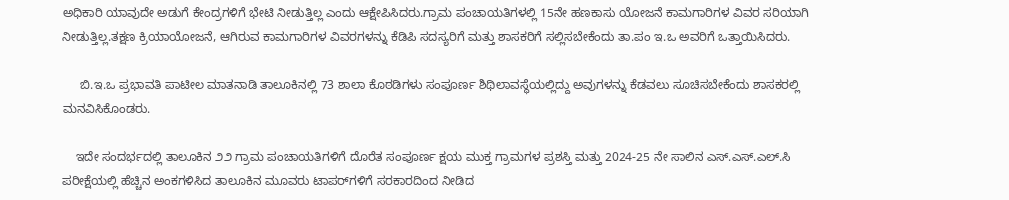ಅಧಿಕಾರಿ ಯಾವುದೇ ಅಡುಗೆ ಕೇಂದ್ರಗಳಿಗೆ ಭೇಟಿ ನೀಡುತ್ತಿಲ್ಲ ಎಂದು ಆಕ್ಷೇಪಿಸಿದರು.ಗ್ರಾಮ ಪಂಚಾಯತಿಗಳಲ್ಲಿ 15ನೇ ಹಣಕಾಸು ಯೋಜನೆ ಕಾಮಗಾರಿಗಳ ವಿವರ ಸರಿಯಾಗಿ ನೀಡುತ್ತಿಲ್ಲ.ತಕ್ಷಣ ಕ್ರಿಯಾಯೋಜನೆ, ಆಗಿರುವ ಕಾಮಗಾರಿಗಳ ವಿವರಗಳನ್ನು ಕೆಡಿಪಿ ಸದಸ್ಯರಿಗೆ ಮತ್ತು ಶಾಸಕರಿಗೆ ಸಲ್ಲಿಸಬೇಕೆಂದು ತಾ.ಪಂ ಇ.ಒ ಅವರಿಗೆ ಒತ್ತಾಯಿಸಿದರು.

     ಬಿ.ಇ.ಒ ಪ್ರಭಾವತಿ ಪಾಟೀಲ ಮಾತನಾಡಿ ತಾಲೂಕಿನಲ್ಲಿ 73 ಶಾಲಾ ಕೊಠಡಿಗಳು ಸಂಪೂರ್ಣ ಶಿಥಿಲಾವಸ್ಥೆಯಲ್ಲಿದ್ದು ಅವುಗಳನ್ನು ಕೆಡವಲು ಸೂಚಿಸಬೇಕೆಂದು ಶಾಸಕರಲ್ಲಿ ಮನವಿಸಿಕೊಂಡರು.

    ಇದೇ ಸಂದರ್ಭದಲ್ಲಿ ತಾಲೂಕಿನ ೨೨ ಗ್ರಾಮ ಪಂಚಾಯತಿಗಳಿಗೆ ದೊರೆತ ಸಂಪೂರ್ಣ ಕ್ಷಯ ಮುಕ್ತ ಗ್ರಾಮಗಳ ಪ್ರಶಸ್ತಿ ಮತ್ತು 2024-25 ನೇ ಸಾಲಿನ ಎಸ್.ಎಸ್.ಎಲ್.ಸಿ ಪರೀಕ್ಷೆಯಲ್ಲಿ ಹೆಚ್ಚಿನ ಅಂಕಗಳಿಸಿದ ತಾಲೂಕಿನ ಮೂವರು ಟಾಪರ್‌ಗಳಿಗೆ ಸರಕಾರದಿಂದ ನೀಡಿದ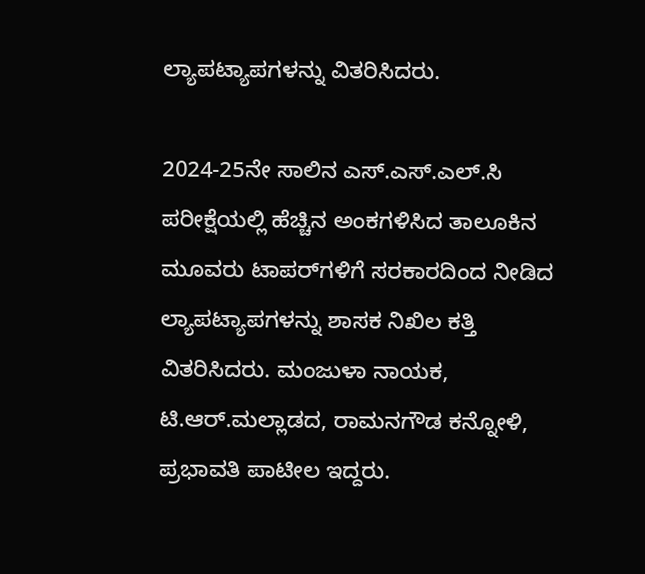ಲ್ಯಾಪಟ್ಯಾಪಗಳನ್ನು ವಿತರಿಸಿದರು.

2024-25ನೇ ಸಾಲಿನ ಎಸ್.ಎಸ್.ಎಲ್.ಸಿ ಪರೀಕ್ಷೆಯಲ್ಲಿ ಹೆಚ್ಚಿನ ಅಂಕಗಳಿಸಿದ ತಾಲೂಕಿನ ಮೂವರು ಟಾಪರ್‌ಗಳಿಗೆ ಸರಕಾರದಿಂದ ನೀಡಿದ ಲ್ಯಾಪಟ್ಯಾಪಗಳನ್ನು ಶಾಸಕ ನಿಖಿಲ ಕತ್ತಿ ವಿತರಿಸಿದರು. ಮಂಜುಳಾ ನಾಯಕ,  ಟಿ.ಆರ್.ಮಲ್ಲಾಡದ, ರಾಮನಗೌಡ ಕನ್ನೋಳಿ, ಪ್ರಭಾವತಿ ಪಾಟೀಲ ಇದ್ದರು.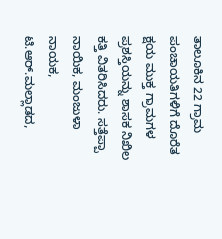ತಾಲೂಕಿನ 22 ಗ್ರಾಮ ಪಂಚಾಯತಿಗಳಿಗೆ ದೊರೆತ ಕ್ಷಯ ಮುಕ್ತ ಗ್ರಾಮಗಳ ಪ್ರಶಸ್ತಿಯನ್ನು ಶಾಸಕ ನಿಖಿಲ ಕತ್ತಿ ವಿತರಿಸಿದರು. ಸತ್ತೆಪ್ಪಾ ನಾಯಿಕ, ಮಂಜುಳಾ ನಾಯಕ, ಟಿ.ಆರ್.ಮಲ್ಲಾಡದ,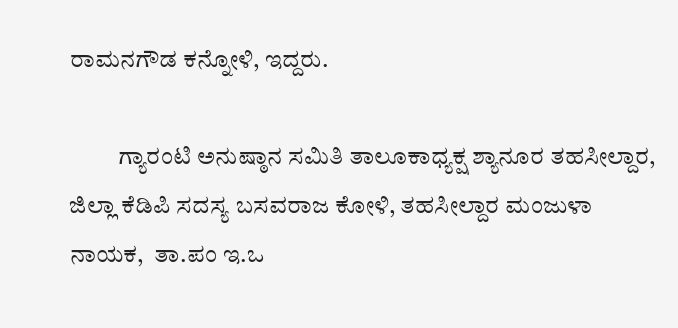ರಾಮನಗೌಡ ಕನ್ನೋಳಿ, ಇದ್ದರು.

          ಗ್ಯಾರಂಟಿ ಅನುಷ್ಠಾನ ಸಮಿತಿ ತಾಲೂಕಾಧ್ಯಕ್ಷ ಶ್ಯಾನೂರ ತಹಸೀಲ್ದಾರ, ಜಿಲ್ಲಾ ಕೆಡಿಪಿ ಸದಸ್ಯ ಬಸವರಾಜ ಕೋಳಿ, ತಹಸೀಲ್ದಾರ ಮಂಜುಳಾ ನಾಯಕ,  ತಾ.ಪಂ ಇ.ಒ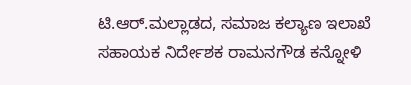ಟಿ.ಆರ್.ಮಲ್ಲಾಡದ, ಸಮಾಜ ಕಲ್ಯಾಣ ಇಲಾಖೆ ಸಹಾಯಕ ನಿರ್ದೇಶಕ ರಾಮನಗೌಡ ಕನ್ನೋಳಿ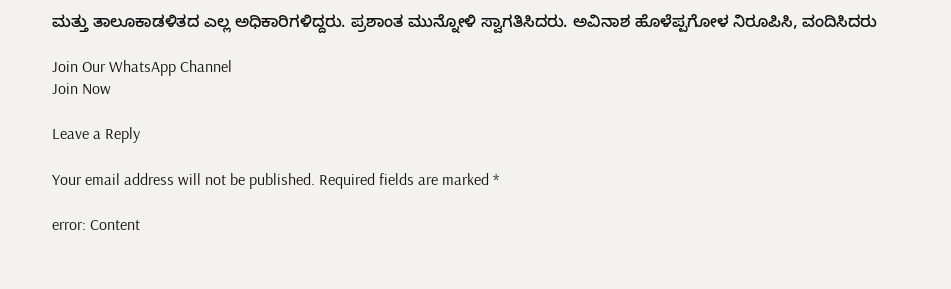ಮತ್ತು ತಾಲೂಕಾಡಳಿತದ ಎಲ್ಲ ಅಧಿಕಾರಿಗಳಿದ್ದರು. ಪ್ರಶಾಂತ ಮುನ್ನೋಳಿ ಸ್ವಾಗತಿಸಿದರು. ಅವಿನಾಶ ಹೊಳೆಪ್ಪಗೋಳ ನಿರೂಪಿಸಿ, ವಂದಿಸಿದರು

Join Our WhatsApp Channel
Join Now

Leave a Reply

Your email address will not be published. Required fields are marked *

error: Content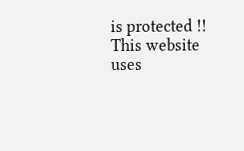is protected !!
This website uses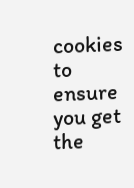cookies to ensure you get the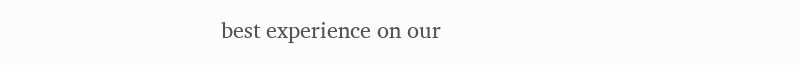best experience on our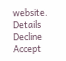website. Details
Decline
Accept